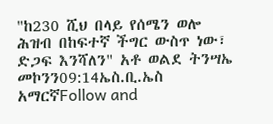"ከ230 ሺህ በላይ የሰሜን ወሎ ሕዝብ በከፍተኛ ችግር ውስጥ ነው፣ ድጋፍ እንሻለን" አቶ ወልደ ትንሣኤ መኮንን09:14ኤስ.ቢ.ኤስ አማርኛFollow and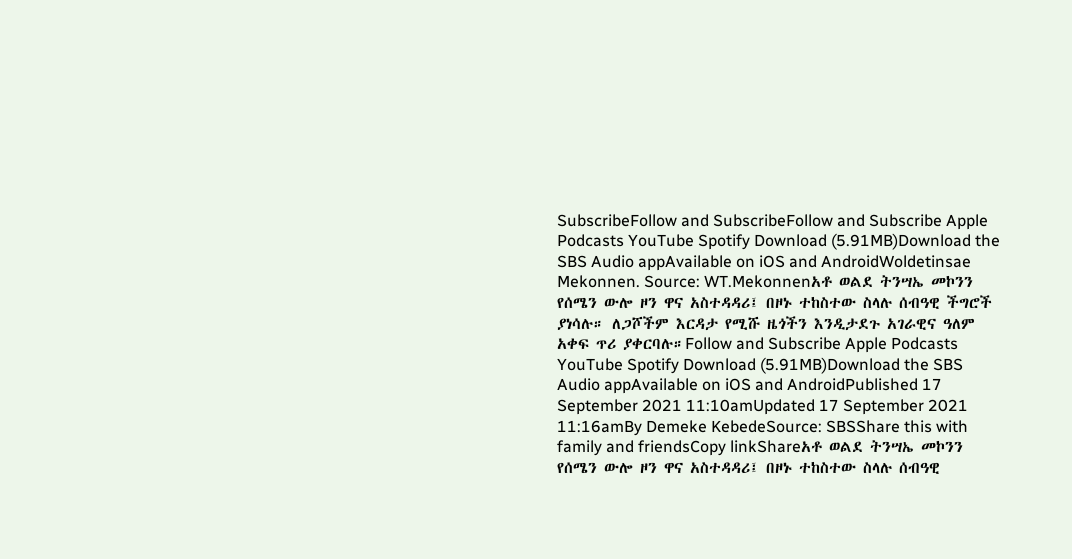SubscribeFollow and SubscribeFollow and Subscribe Apple Podcasts YouTube Spotify Download (5.91MB)Download the SBS Audio appAvailable on iOS and AndroidWoldetinsae Mekonnen. Source: WT.Mekonnenአቶ ወልደ ትንሣኤ መኮንን የሰሜን ውሎ ዞን ዋና አስተዳዳሪ፤ በዞኑ ተከስተው ስላሉ ሰብዓዊ ችግሮች ያነሳሉ። ለጋሾችም እርዳታ የሚሹ ዜጎችን እንዲታደጉ አገራዊና ዓለም አቀፍ ጥሪ ያቀርባሉ።Follow and Subscribe Apple Podcasts YouTube Spotify Download (5.91MB)Download the SBS Audio appAvailable on iOS and AndroidPublished 17 September 2021 11:10amUpdated 17 September 2021 11:16amBy Demeke KebedeSource: SBSShare this with family and friendsCopy linkShareአቶ ወልደ ትንሣኤ መኮንን የሰሜን ውሎ ዞን ዋና አስተዳዳሪ፤ በዞኑ ተከስተው ስላሉ ሰብዓዊ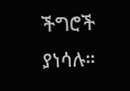ችግሮች ያነሳሉ።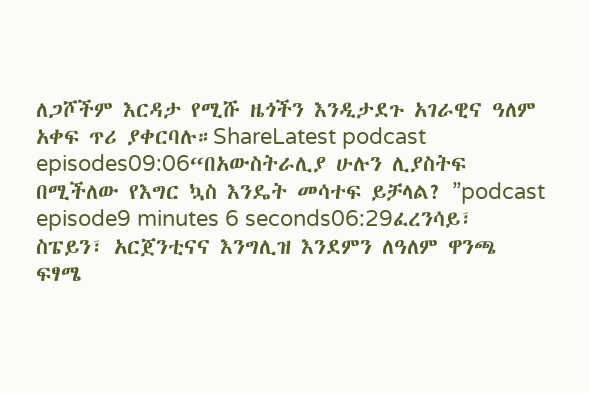ለጋሾችም እርዳታ የሚሹ ዜጎችን እንዲታደጉ አገራዊና ዓለም አቀፍ ጥሪ ያቀርባሉ።ShareLatest podcast episodes09:06“በአውስትራሊያ ሁሉን ሊያስትፍ በሚችለው የእግር ኳስ እንዴት መሳተፍ ይቻላል? ”podcast episode9 minutes 6 seconds06:29ፈረንሳይ፣ ስፔይን፣ አርጀንቲናና እንግሊዝ እንደምን ለዓለም ዋንጫ ፍፃሜ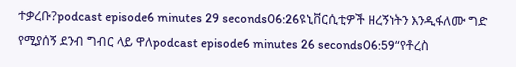ተቃረቡ?podcast episode6 minutes 29 seconds06:26ዩኒቨርሲቲዎች ዘረኝነትን እንዲፋለሙ ግድ የሚያሰኝ ደንብ ግብር ላይ ዋለpodcast episode6 minutes 26 seconds06:59“የቶረስ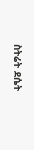ስትሬት ደሴት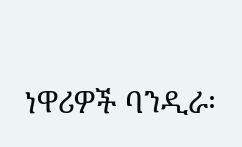ነዋሪዎች ባንዲራ፡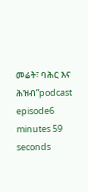መሬት፣ ባሕር እና ሕዝብ”podcast episode6 minutes 59 seconds